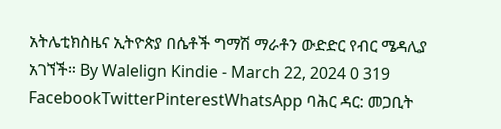አትሌቲክስዜና ኢትዮጵያ በሴቶች ግማሽ ማራቶን ውድድር የብር ሜዳሊያ አገኘች። By Walelign Kindie - March 22, 2024 0 319 FacebookTwitterPinterestWhatsApp ባሕር ዳር: መጋቢት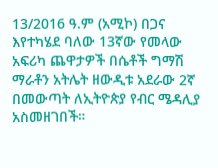13/2016 ዓ.ም (አሚኮ) በጋና እየተካሄደ ባለው 13ኛው የመላው አፍሪካ ጨዋታዎች በሴቶች ግማሽ ማራቶን አትሌት ዘውዲቱ አደራው 2ኛ በመውጣት ለኢትዮጵያ የብር ሜዳሊያ አስመዘገበች።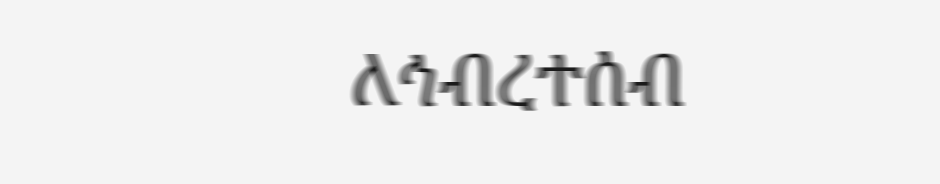ለኅብረተሰብ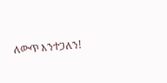ለውጥ እንተጋለን!